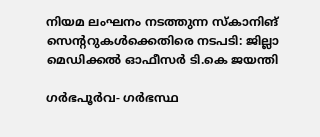നിയമ ലംഘനം നടത്തുന്ന സ്‌കാനിങ് സെന്ററുകള്‍ക്കെതിരെ നടപടി: ജില്ലാ മെഡിക്കല്‍ ഓഫീസര്‍ ടി.കെ ജയന്തി

ഗര്‍ഭപൂര്‍വ- ഗര്‍ഭസ്ഥ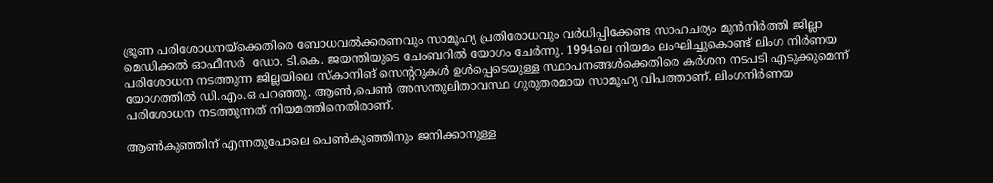ഭ്രൂണ പരിശോധനയ്ക്കെതിരെ ബോധവല്‍ക്കരണവും സാമൂഹ്യ പ്രതിരോധവും വര്‍ധിപ്പിക്കേണ്ട സാഹചര്യം മുന്‍നിര്‍ത്തി ജില്ലാ മെഡിക്കല്‍ ഓഫീസര്‍  ഡോ. ടി.കെ. ജയന്തിയുടെ ചേംബറില്‍ യോഗം ചേര്‍ന്നു. 1994ലെ നിയമം ലംഘിച്ചുകൊണ്ട് ലിംഗ നിര്‍ണയ പരിശോധന നടത്തുന്ന ജില്ലയിലെ സ്‌കാനിങ് സെന്ററുകള്‍ ഉള്‍പ്പെടെയുള്ള സ്ഥാപനങ്ങള്‍ക്കെതിരെ കര്‍ശന നടപടി എടുക്കുമെന്ന് യോഗത്തില്‍ ഡി.എം.ഒ പറഞ്ഞു. ആണ്‍,പെണ്‍ അസന്തുലിതാവസ്ഥ ഗുരുതരമായ സാമൂഹ്യ വിപത്താണ്. ലിംഗനിര്‍ണയ പരിശോധന നടത്തുന്നത് നിയമത്തിനെതിരാണ്.

ആണ്‍കുഞ്ഞിന് എന്നതുപോലെ പെണ്‍കുഞ്ഞിനും ജനിക്കാനുള്ള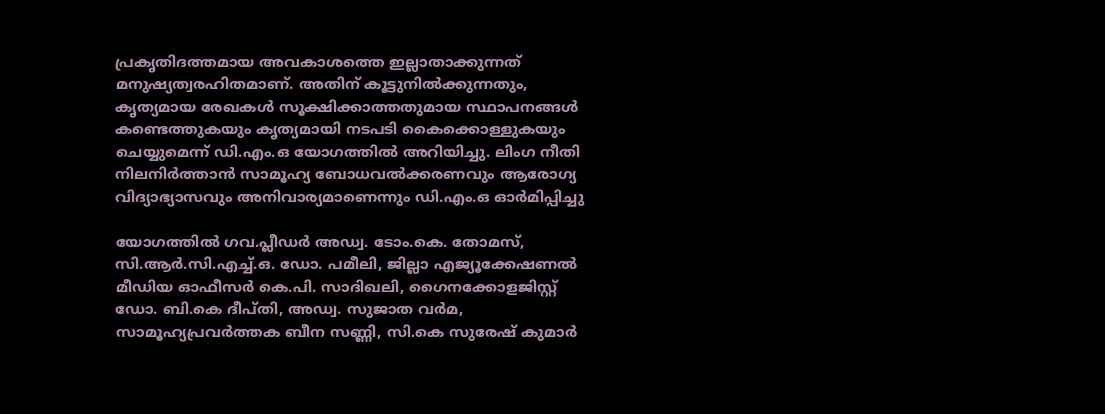പ്രകൃതിദത്തമായ അവകാശത്തെ ഇല്ലാതാക്കുന്നത് മനുഷ്യത്വരഹിതമാണ്. അതിന് കൂട്ടുനില്‍ക്കുന്നതും, കൃത്യമായ രേഖകള്‍ സൂക്ഷിക്കാത്തതുമായ സ്ഥാപനങ്ങള്‍ കണ്ടെത്തുകയും കൃത്യമായി നടപടി കൈക്കൊള്ളുകയും ചെയ്യുമെന്ന് ഡി.എം.ഒ യോഗത്തില്‍ അറിയിച്ചു. ലിംഗ നീതി നിലനിര്‍ത്താന്‍ സാമൂഹ്യ ബോധവല്‍ക്കരണവും ആരോഗ്യ വിദ്യാഭ്യാസവും അനിവാര്യമാണെന്നും ഡി.എം.ഒ ഓര്‍മിപ്പിച്ചു

യോഗത്തില്‍ ഗവ.പ്ലീഡര്‍ അഡ്വ. ടോം.കെ. തോമസ്, സി.ആര്‍.സി.എച്ച്.ഒ. ഡോ. പമീലി, ജില്ലാ എജ്യൂക്കേഷണല്‍ മീഡിയ ഓഫീസര്‍ കെ.പി. സാദിഖലി, ഗൈനക്കോളജിസ്റ്റ് ഡോ. ബി.കെ ദീപ്തി, അഡ്വ. സുജാത വര്‍മ, സാമൂഹ്യപ്രവര്‍ത്തക ബീന സണ്ണി, സി.കെ സുരേഷ് കുമാര്‍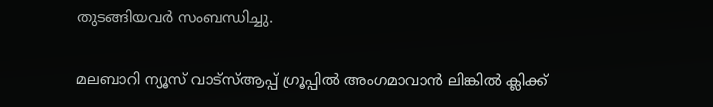തുടങ്ങിയവര്‍ സംബന്ധിച്ചു.

മലബാറി ന്യൂസ് വാട്‌സ്ആപ്പ് ഗ്രൂപ്പില്‍ അംഗമാവാന്‍ ലിങ്കില്‍ ക്ലിക്ക്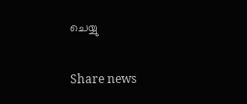ചെയ്യു

Share news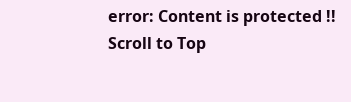error: Content is protected !!
Scroll to Top